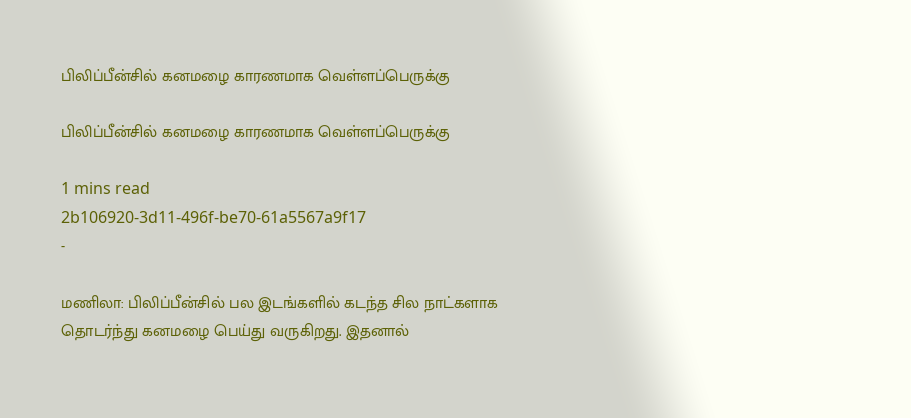பிலிப்பீன்சில் கனமழை காரணமாக வெள்ளப்பெருக்கு

பிலிப்பீன்சில் கனமழை காரணமாக வெள்ளப்பெருக்கு

1 mins read
2b106920-3d11-496f-be70-61a5567a9f17
-

மணிலா: பிலிப்பீன்சில் பல இடங்களில் கடந்த சில நாட்களாக தொடர்ந்து கனமழை பெய்து வருகிறது. இதனால்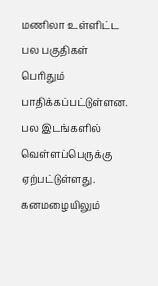மணிலா உள்ளிட்ட பல பகுதிகள் பெரிதும் பாதிக்கப்பட்டுள்ளன. பல இடங்களில் வெள்ளப்பெருக்கு ஏற்பட்டுள்ளது. கனமழையிலும்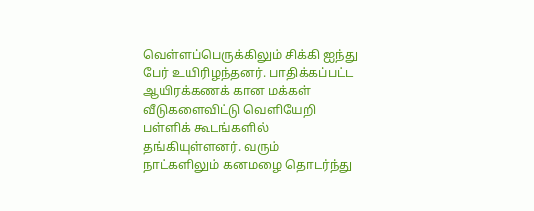வெள்ளப்பெருக்கிலும் சிக்கி ஐந்து பேர் உயிரிழந்தனர். பாதிக்கப்பட்ட ஆயிரக்கணக் கான மக்கள் வீடுகளைவிட்டு வெளியேறி பள்ளிக் கூடங்களில் தங்கியுள்ளனர். வரும் நாட்களிலும் கனமழை தொடர்ந்து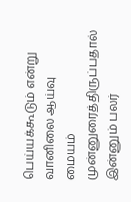பெய்யக்கூடும் என்று வானிலை ஆய்வு மையம் முன்னுரைத்திருப்பதால் இன்னும் பலர்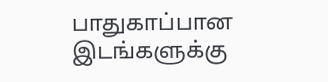பாதுகாப்பான இடங்களுக்கு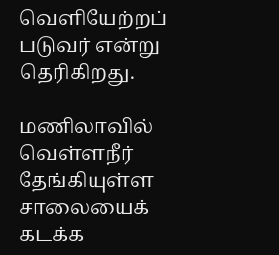வெளியேற்றப் படுவர் என்று தெரிகிறது.

மணிலாவில் வெள்ளநீர் தேங்கியுள்ள சாலையைக் கடக்க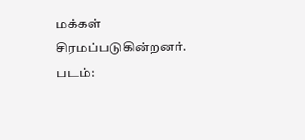மக்கள் சிரமப்படுகின்றனர். படம்: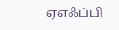ஏஎஃப்பி